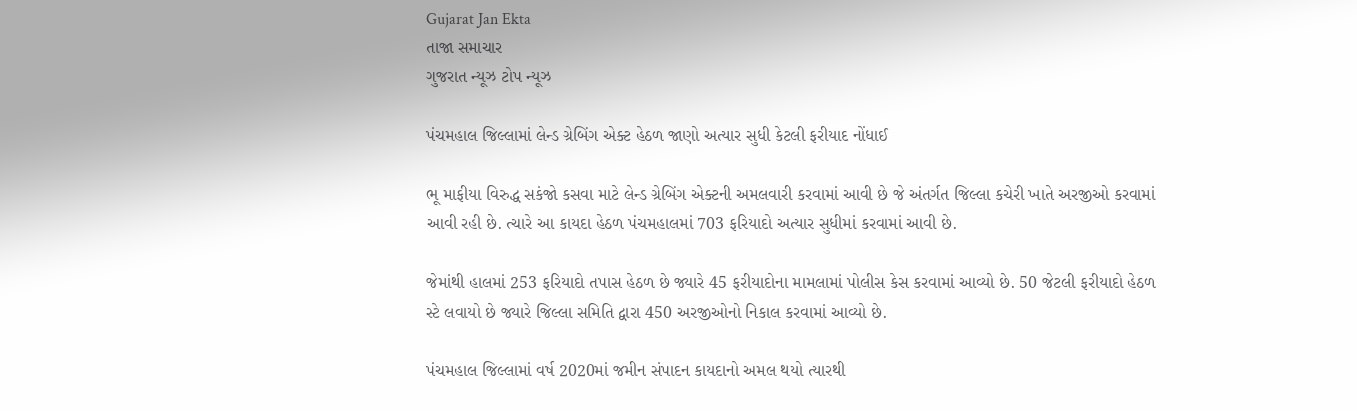Gujarat Jan Ekta
તાજા સમાચાર
ગુજરાત ન્યૂઝ ટોપ ન્યૂઝ

પંચમહાલ જિલ્લામાં લેન્ડ ગ્રેબિંગ એક્ટ હેઠળ જાણો અત્યાર સુધી કેટલી ફરીયાદ નોંધાઈ

ભૂ માફીયા વિરુદ્ધ સકંજો કસવા માટે લેન્ડ ગ્રેબિંગ એક્ટની અમલવારી કરવામાં આવી છે જે અંતર્ગત જિલ્લા કચેરી ખાતે અરજીઓ કરવામાં આવી રહી છે. ત્ચારે આ કાયદા હેઠળ પંચમહાલમાં 703 ફરિયાદો અત્યાર સુધીમાં કરવામાં આવી છે.

જેમાંથી હાલમાં 253 ફરિયાદો તપાસ હેઠળ છે જ્યારે 45 ફરીયાદોના મામલામાં પોલીસ કેસ કરવામાં આવ્યો છે. 50 જેટલી ફરીયાદો હેઠળ સ્ટે લવાયો છે જ્યારે જિલ્લા સમિતિ દ્વારા 450 અરજીઓનો નિકાલ કરવામાં આવ્યો છે.

પંચમહાલ જિલ્લામાં વર્ષ 2020માં જમીન સંપાદન કાયદાનો અમલ થયો ત્યારથી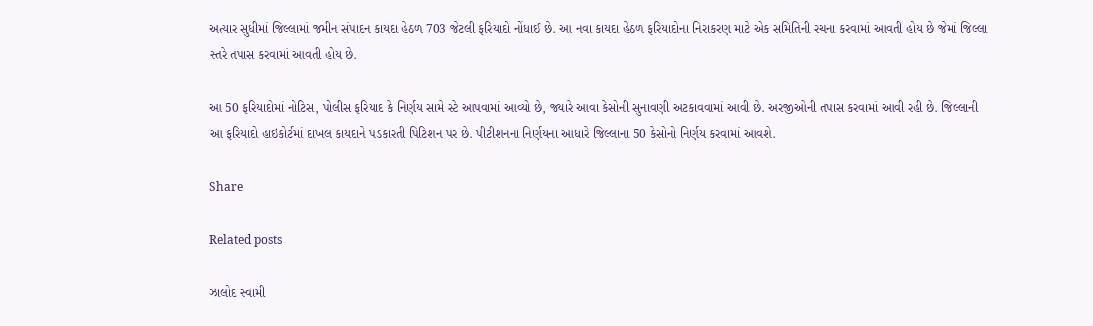અત્યાર સુધીમાં જિલ્લામાં જમીન સંપાદન કાયદા હેઠળ 703 જેટલી ફરિયાદો નોંધાઈ છે. આ નવા કાયદા હેઠળ ફરિયાદોના નિરાકરણ માટે એક સમિતિની રચના કરવામાં આવતી હોય છે જેમાં જિલ્લા સ્તરે તપાસ કરવામાં આવતી હોય છે.

આ 50 ફરિયાદોમાં નોટિસ, પોલીસ ફરિયાદ કે નિર્ણય સામે સ્ટે આપવામાં આવ્યો છે, જ્યારે આવા કેસોની સુનાવણી અટકાવવામાં આવી છે. અરજીઓની તપાસ કરવામાં આવી રહી છે. જિલ્લાની આ ફરિયાદો હાઇકોર્ટમાં દાખલ કાયદાને પડકારતી પિટિશન પર છે. પીટીશનના નિર્ણયના આધારે જિલ્લાના 50 કેસોનો નિર્ણય કરવામાં આવશે.

Share

Related posts

ઝાલોદ સ્વામી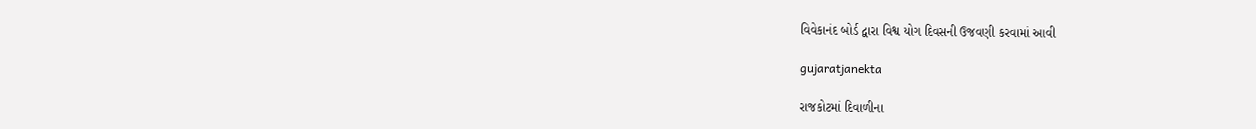વિવેકાનંદ બોર્ડ દ્વારા વિશ્વ યોગ દિવસની ઉજવણી કરવામાં આવી

gujaratjanekta

રાજકોટમાં દિવાળીના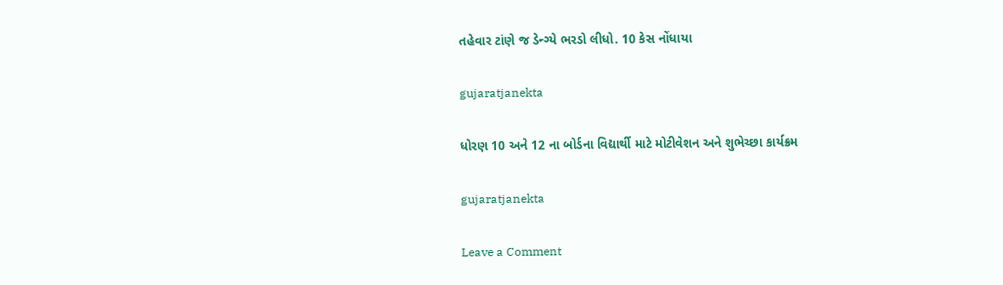તહેવાર ટાંણે જ ડેન્ગ્યે ભરડો લીધો. 10 કેસ નોંધાયા

gujaratjanekta

ધોરણ 10 અને 12 ના બોર્ડના વિદ્યાર્થી માટે મોટીવેશન અને શુભેચ્છા કાર્યક્રમ

gujaratjanekta

Leave a Comment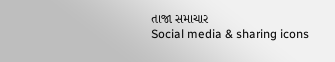તાજા સમાચાર
Social media & sharing icons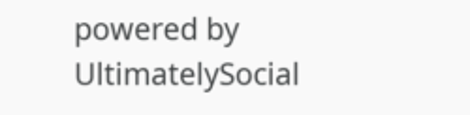powered by UltimatelySocial